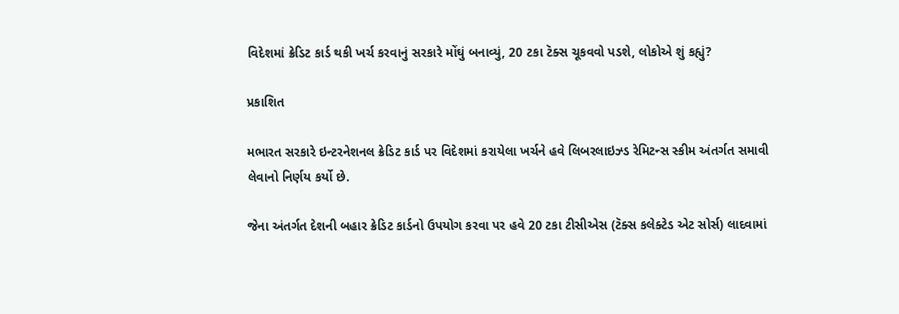વિદેશમાં ક્રેડિટ કાર્ડ થકી ખર્ચ કરવાનું સરકારે મોંઘું બનાવ્યું, 20 ટકા ટૅક્સ ચૂકવવો પડશે, લોકોએ શું કહ્યું?

પ્રકાશિત

મભારત સરકારે ઇન્ટરનેશનલ ક્રેડિટ કાર્ડ પર વિદેશમાં કરાયેલા ખર્ચને હવે લિબરલાઇઝ્ડ રેમિટન્સ સ્કીમ અંતર્ગત સમાવી લેવાનો નિર્ણય કર્યો છે.

જેના અંતર્ગત દેશની બહાર ક્રેડિટ કાર્ડનો ઉપયોગ કરવા પર હવે 20 ટકા ટીસીએસ (ટૅક્સ કલેક્ટેડ એટ સોર્સ) લાદવામાં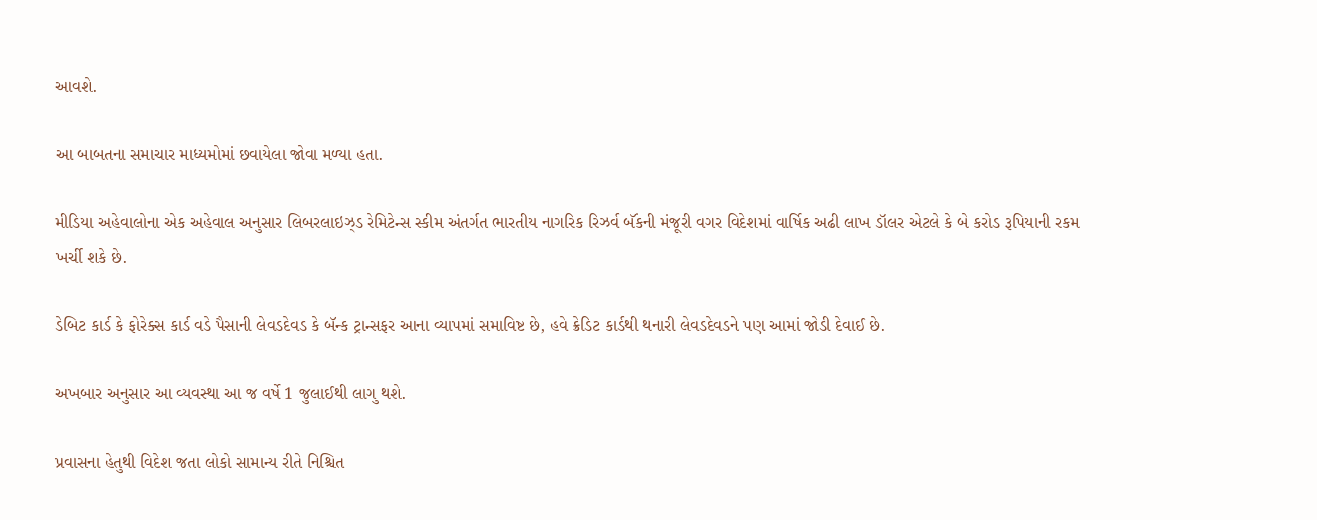આવશે.

આ બાબતના સમાચાર માધ્યમોમાં છવાયેલા જોવા મળ્યા હતા.

મીડિયા અહેવાલોના એક અહેવાલ અનુસાર લિબરલાઇઝ્ડ રેમિટેન્સ સ્કીમ અંતર્ગત ભારતીય નાગરિક રિઝર્વ બૅંકની મંજૂરી વગર વિદેશમાં વાર્ષિક અઢી લાખ ડૉલર એટલે કે બે કરોડ રૂપિયાની રકમ ખર્ચી શકે છે.

ડેબિટ કાર્ડ કે ફોરેક્સ કાર્ડ વડે પૈસાની લેવડદેવડ કે બૅન્ક ટ્રાન્સફર આના વ્યાપમાં સમાવિષ્ટ છે, હવે ક્રેડિટ કાર્ડથી થનારી લેવડદેવડને પણ આમાં જોડી દેવાઈ છે.

અખબાર અનુસાર આ વ્યવસ્થા આ જ વર્ષે 1 જુલાઈથી લાગુ થશે.

પ્રવાસના હેતુથી વિદેશ જતા લોકો સામાન્ય રીતે નિશ્ચિત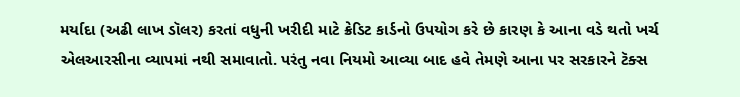મર્યાદા (અઢી લાખ ડૉલર) કરતાં વધુની ખરીદી માટે ક્રેડિટ કાર્ડનો ઉપયોગ કરે છે કારણ કે આના વડે થતો ખર્ચ એલઆરસીના વ્યાપમાં નથી સમાવાતો. પરંતુ નવા નિયમો આવ્યા બાદ હવે તેમણે આના પર સરકારને ટૅક્સ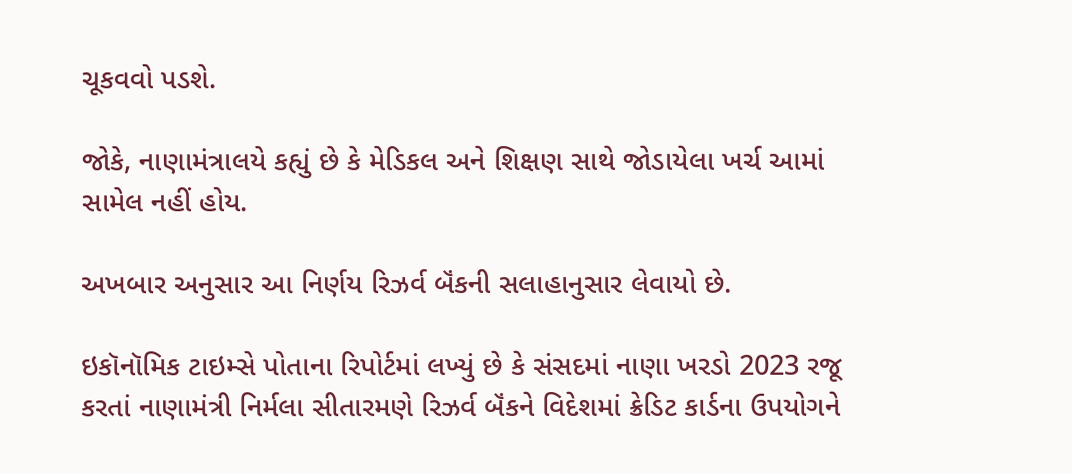ચૂકવવો પડશે.

જોકે, નાણામંત્રાલયે કહ્યું છે કે મેડિકલ અને શિક્ષણ સાથે જોડાયેલા ખર્ચ આમાં સામેલ નહીં હોય.

અખબાર અનુસાર આ નિર્ણય રિઝર્વ બૅંકની સલાહાનુસાર લેવાયો છે.

ઇકૉનૉમિક ટાઇમ્સે પોતાના રિપોર્ટમાં લખ્યું છે કે સંસદમાં નાણા ખરડો 2023 રજૂ કરતાં નાણામંત્રી નિર્મલા સીતારમણે રિઝર્વ બૅંકને વિદેશમાં ક્રેડિટ કાર્ડના ઉપયોગને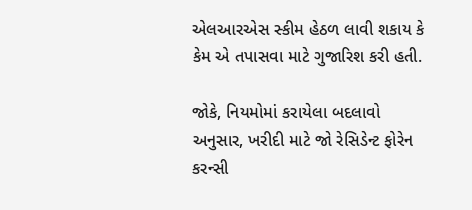એલઆરએસ સ્કીમ હેઠળ લાવી શકાય કે કેમ એ તપાસવા માટે ગુજારિશ કરી હતી.

જોકે, નિયમોમાં કરાયેલા બદલાવો અનુસાર, ખરીદી માટે જો રેસિડેન્ટ ફોરેન કરન્સી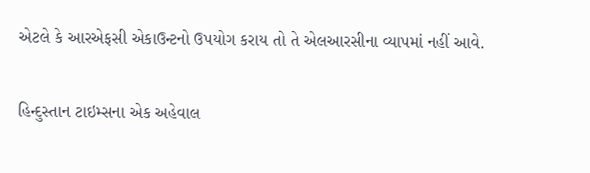એટલે કે આરએફસી એકાઉન્ટનો ઉપયોગ કરાય તો તે એલઆરસીના વ્યાપમાં નહીં આવે.

હિન્દુસ્તાન ટાઇમ્સના એક અહેવાલ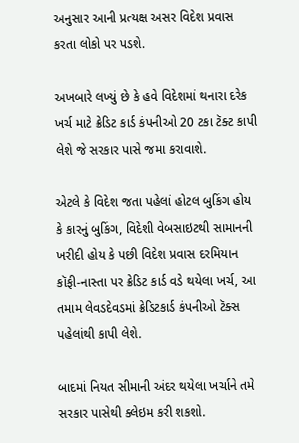અનુસાર આની પ્રત્યક્ષ અસર વિદેશ પ્રવાસ કરતા લોકો પર પડશે.

અખબારે લખ્યું છે કે હવે વિદેશમાં થનારા દરેક ખર્ચ માટે ક્રેડિટ કાર્ડ કંપનીઓ 20 ટકા ટૅક્ટ કાપી લેશે જે સરકાર પાસે જમા કરાવાશે.

એટલે કે વિદેશ જતા પહેલાં હોટલ બુકિંગ હોય કે કારનું બુકિંગ, વિદેશી વેબસાઇટથી સામાનની ખરીદી હોય કે પછી વિદેશ પ્રવાસ દરમિયાન કૉફી-નાસ્તા પર ક્રેડિટ કાર્ડ વડે થયેલા ખર્ચ, આ તમામ લેવડદેવડમાં ક્રેડિટકાર્ડ કંપનીઓ ટૅક્સ પહેલાંથી કાપી લેશે.

બાદમાં નિયત સીમાની અંદર થયેલા ખર્ચાને તમે સરકાર પાસેથી ક્લેઇમ કરી શકશો.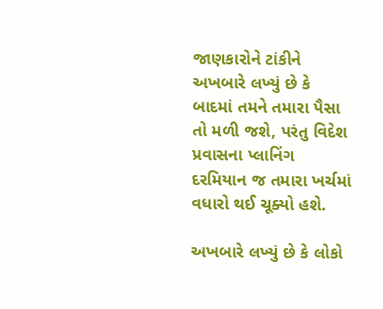જાણકારોને ટાંકીને અખબારે લખ્યું છે કે બાદમાં તમને તમારા પૈસા તો મળી જશે, પરંતુ વિદેશ પ્રવાસના પ્લાનિંગ દરમિયાન જ તમારા ખર્ચમાં વધારો થઈ ચૂક્યો હશે.

અખબારે લખ્યું છે કે લોકો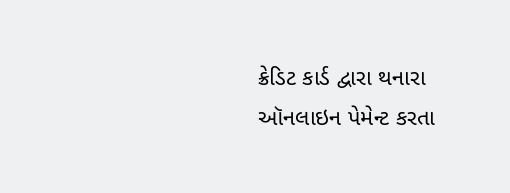ક્રેડિટ કાર્ડ દ્વારા થનારા ઑનલાઇન પેમેન્ટ કરતા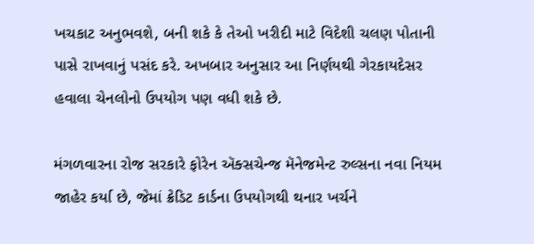ખચકાટ અનુભવશે, બની શકે કે તેઓ ખરીદી માટે વિદેશી ચલણ પોતાની પાસે રાખવાનું પસંદ કરે. અખબાર અનુસાર આ નિર્ણયથી ગેરકાયદેસર હવાલા ચેનલોનો ઉપયોગ પણ વધી શકે છે.

મંગળવારના રોજ સરકારે ફોરેન ઍક્સચેન્જ મૅનેજમેન્ટ રુલ્સના નવા નિયમ જાહેર કર્યા છે, જેમાં ક્રેડિટ કાર્ડના ઉપયોગથી થનાર ખર્ચને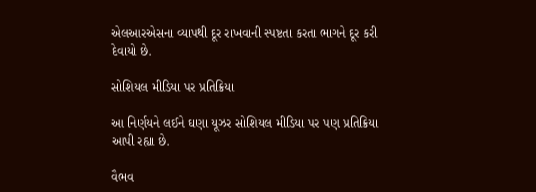એલઆરએસના વ્યાપથી દૂર રાખવાની સ્પષ્ટતા કરતા ભાગને દૂર કરી દેવાયો છે.

સોશિયલ મીડિયા પર પ્રતિક્રિયા

આ નિર્ણયને લઈને ઘણા યૂઝર સોશિયલ મીડિયા પર પણ પ્રતિક્રિયા આપી રહ્યા છે.

વૈભવ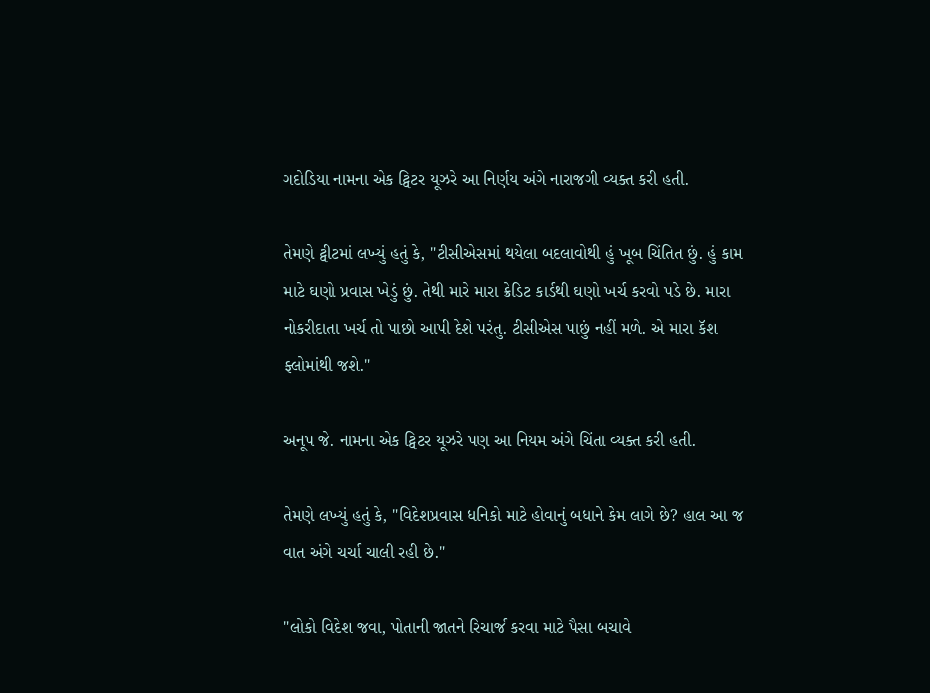ગદોડિયા નામના એક ટ્વિટર યૂઝરે આ નિર્ણય અંગે નારાજગી વ્યક્ત કરી હતી.

તેમણે ટ્વીટમાં લખ્યું હતું કે, "ટીસીએસમાં થયેલા બદલાવોથી હું ખૂબ ચિંતિત છું. હું કામ માટે ઘણો પ્રવાસ ખેડું છું. તેથી મારે મારા ક્રેડિટ કાર્ડથી ઘણો ખર્ચ કરવો પડે છે. મારા નોકરીદાતા ખર્ચ તો પાછો આપી દેશે પરંતુ. ટીસીએસ પાછું નહીં મળે. એ મારા કૅશ ફ્લોમાંથી જશે."

અનૂપ જે. નામના એક ટ્વિટર યૂઝરે પણ આ નિયમ અંગે ચિંતા વ્યક્ત કરી હતી.

તેમણે લખ્યું હતું કે, "વિદેશપ્રવાસ ધનિકો માટે હોવાનું બધાને કેમ લાગે છે? હાલ આ જ વાત અંગે ચર્ચા ચાલી રહી છે."

"લોકો વિદેશ જવા, પોતાની જાતને રિચાર્જ કરવા માટે પૈસા બચાવે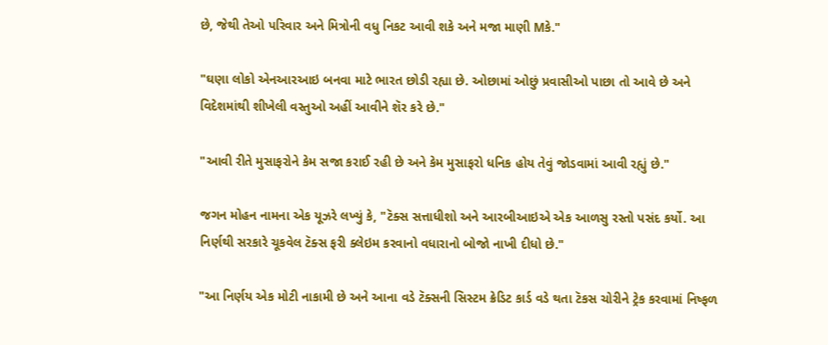છે, જેથી તેઓ પરિવાર અને મિત્રોની વધુ નિકટ આવી શકે અને મજા માણી Mકે."

"ઘણા લોકો એનઆરઆઇ બનવા માટે ભારત છોડી રહ્યા છે. ઓછામાં ઓછું પ્રવાસીઓ પાછા તો આવે છે અને વિદેશમાંથી શીખેલી વસ્તુઓ અહીં આવીને શૅર કરે છે."

"આવી રીતે મુસાફરોને કેમ સજા કરાઈ રહી છે અને કેમ મુસાફરો ધનિક હોય તેવું જોડવામાં આવી રહ્યું છે."

જગન મોહન નામના એક યૂઝરે લખ્યું કે, "ટૅક્સ સત્તાધીશો અને આરબીઆઇએ એક આળસુ રસ્તો પસંદ કર્યો. આ નિર્ણથી સરકારે ચૂકવેલ ટૅક્સ ફરી ક્લેઇમ કરવાનો વધારાનો બોજો નાખી દીધો છે."

"આ નિર્ણય એક મોટી નાકામી છે અને આના વડે ટૅક્સની સિસ્ટમ ક્રેડિટ કાર્ડ વડે થતા ટૅકસ ચોરીને ટ્રેક કરવામાં નિષ્ફળ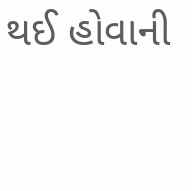થઈ હોવાની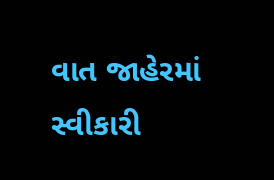વાત જાહેરમાં સ્વીકારી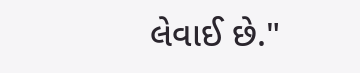લેવાઈ છે."